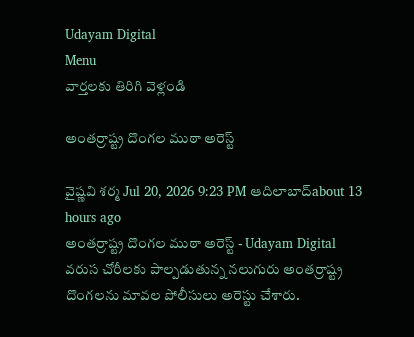Udayam Digital
Menu
వార్తలకు తిరిగి వెళ్లండి

అంతర్రాష్ట్ర దొంగల ముఠా అరెస్ట్

వైష్ణవి శర్మ Jul 20, 2026 9:23 PM ఆదిలాబాద్about 13 hours ago
అంతర్రాష్ట్ర దొంగల ముఠా అరెస్ట్ - Udayam Digital
వరుస చోరీలకు పాల్పడుతున్న నలుగురు అంతర్రాష్ట్ర దొంగలను మావల పోలీసులు అరెస్టు చేశారు.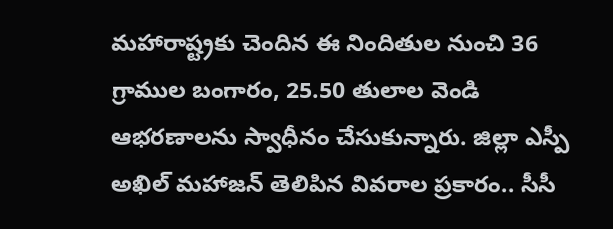మహారాష్ట్రకు చెందిన ఈ నిందితుల నుంచి 36 గ్రాముల బంగారం, 25.50 తులాల వెండి ఆభరణాలను స్వాధీనం చేసుకున్నారు. జిల్లా ఎస్పీ అఖిల్ మహాజన్ తెలిపిన వివరాల ప్రకారం.. సీసీ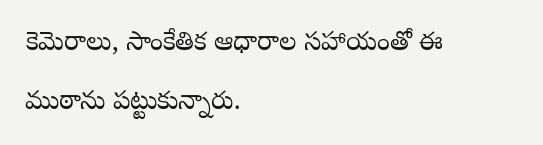కెమెరాలు, సాంకేతిక ఆధారాల సహాయంతో ఈ ముఠాను పట్టుకున్నారు.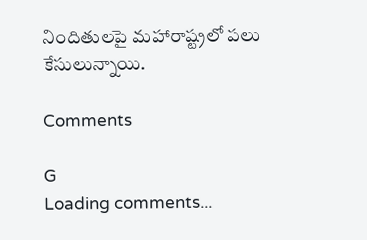నిందితులపై మహారాష్ట్రలో పలు కేసులున్నాయి.

Comments

G
Loading comments...